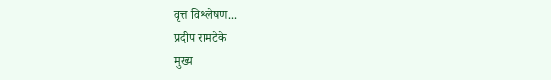वृत्त विश्लेषण...
प्रदीप रामटेके
मुख्य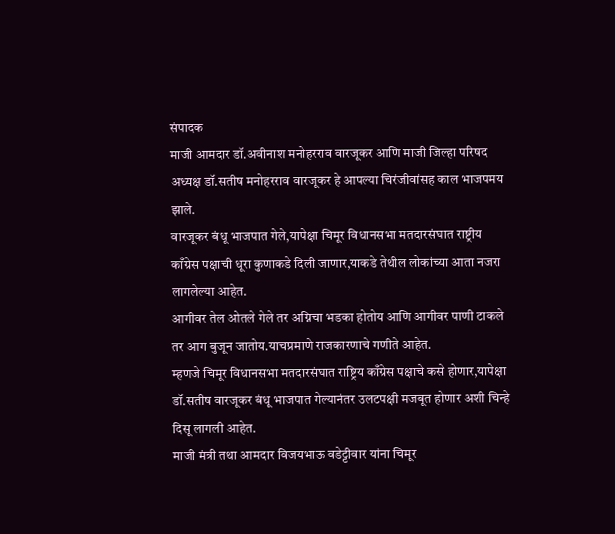संपादक
माजी आमदार डॉ.अवीनाश मनोहरराव वारजूकर आणि माजी जिल्हा परिषद अध्यक्ष डॉ.सतीष मनोहरराव वारजूकर हे आपल्या चिरंजीवांसह काल भाजपमय झाले.
वारजूकर बंधू भाजपात गेले,यापेक्षा चिमूर विधानसभा मतदारसंघात राष्ट्रीय काँग्रेस पक्षाची धूरा कुणाकडे दिली जाणार,याकडे तेथील लोकांच्या आता नजरा लागलेल्या आहेत.
आगीवर तेल ओतले गेले तर अग्निचा भडका होतोय आणि आगीवर पाणी टाकले तर आग बुजून जातोय.याचप्रमाणे राजकारणाचे गणीते आहेत.
म्हणजे चिमूर विधानसभा मतदारसंघात राष्ट्रिय काँग्रेस पक्षाचे कसे होणार,यापेक्षा डॉ.सतीष वारजूकर बंधू भाजपात गेल्यानंतर उलटपक्षी मजबूत होणार अशी चिन्हे दिसू लागली आहेत.
माजी मंत्री तथा आमदार विजयभाऊ वडेट्टीवार यांना चिमूर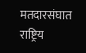मतदारसंघात राष्ट्रिय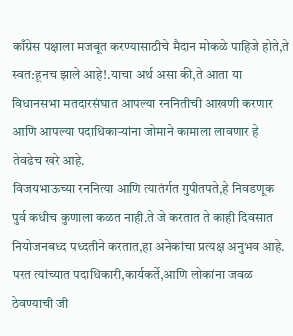काँग्रेस पक्षाला मजबूत करण्यासाठीचे मैदान मोकळे पाहिजे होते,ते स्वत:हूनच झाले आहे!.याचा अर्थ असा की,ते आता या विधानसभा मतदारसंघात आपल्या रननितीची आखणी करणार आणि आपल्या पदाधिकाऱ्यांना जोमाने कामाला लावणार हे तेवढेच खरे आहे.
विजयभाऊच्या रननित्या आणि त्यातंर्गत गुपीतपते,हे निवडणूक पुर्व कधीच कुणाला कळत नाही.ते जे करतात ते काही दिवसात नियोजनबध्द पध्दतीने करतात,हा अनेकांचा प्रत्यक्ष अनुभव आहे.
परत त्यांच्यात पदाधिकारी,कार्यकर्ते,आणि लोकांना जवळ ठेवण्याची जी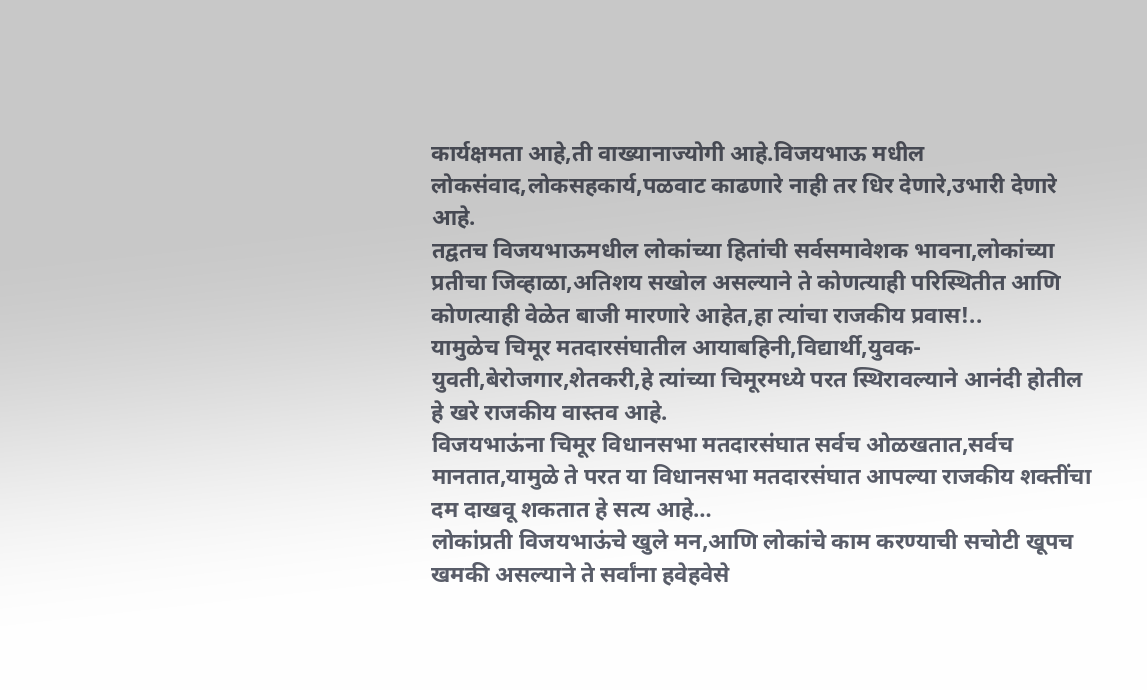कार्यक्षमता आहे,ती वाख्यानाज्योगी आहे.विजयभाऊ मधील लोकसंवाद,लोकसहकार्य,पळवाट काढणारे नाही तर धिर देणारे,उभारी देणारे आहे.
तद्वतच विजयभाऊमधील लोकांच्या हितांची सर्वसमावेशक भावना,लोकांच्या प्रतीचा जिव्हाळा,अतिशय सखोल असल्याने ते कोणत्याही परिस्थितीत आणि कोणत्याही वेळेत बाजी मारणारे आहेत,हा त्यांचा राजकीय प्रवास!..
यामुळेच चिमूर मतदारसंघातील आयाबहिनी,विद्यार्थी,युवक-युवती,बेरोजगार,शेतकरी,हे त्यांच्या चिमूरमध्ये परत स्थिरावल्याने आनंदी होतील हे खरे राजकीय वास्तव आहे.
विजयभाऊंना चिमूर विधानसभा मतदारसंघात सर्वच ओळखतात,सर्वच मानतात,यामुळे ते परत या विधानसभा मतदारसंघात आपल्या राजकीय शक्तींचा दम दाखवू शकतात हे सत्य आहे…
लोकांप्रती विजयभाऊंचे खुले मन,आणि लोकांचे काम करण्याची सचोटी खूपच खमकी असल्याने ते सर्वांना हवेहवेसे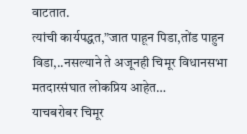वाटतात.
त्यांची कार्यपद्धत,”जात पाहून पिडा,तोंड पाहुन विडा,..नसल्याने ते अजूनही चिमूर विधानसभा मतदारसंघात लोकप्रिय आहेत…
याचबरोबर चिमूर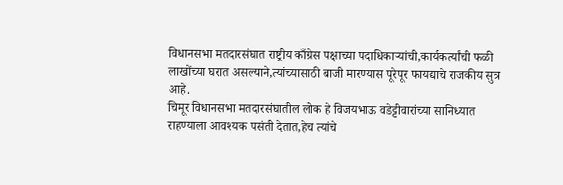विधानसभा मतदारसंघात राष्ट्रीय काँग्रेस पक्षाच्या पदाधिकाऱ्यांची,कार्यकर्त्यांची फळी लाखोंच्या घरात असल्याने,त्यांच्यासाठी बाजी मारण्यास पूरेपूर फायद्याचे राजकीय सुत्र आहे.
चिमूर विधानसभा मतदारसंघातील लोक हे विजयभाऊ वडेट्टीवारांच्या सानिध्यात राहण्याला आवश्यक पसंती देतात,हेच त्यांचे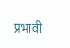प्रभावी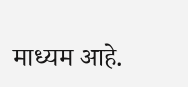माध्यम आहे.